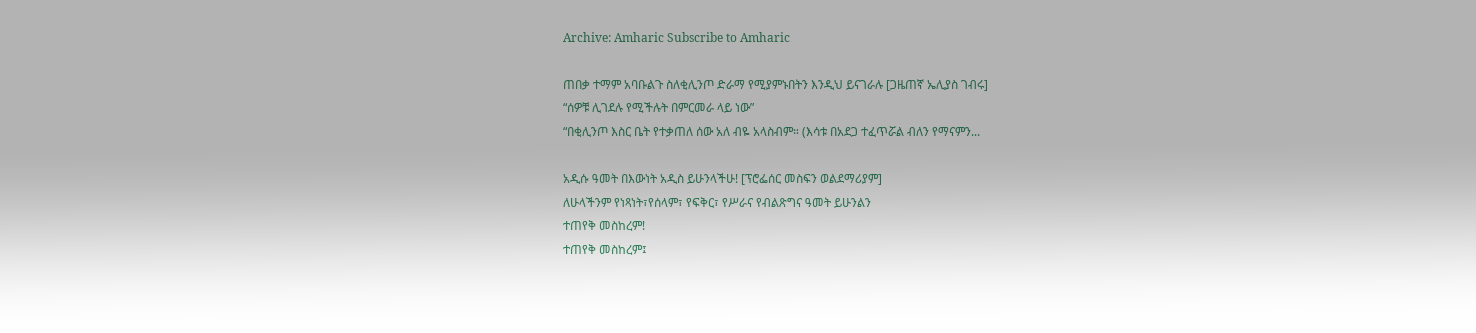Archive: Amharic Subscribe to Amharic

ጠበቃ ተማም አባቡልጉ ስለቂሊንጦ ድራማ የሚያምኑበትን እንዲህ ይናገራሉ [ጋዜጠኛ ኤሊያስ ገብሩ]
“ሰዎቹ ሊገደሉ የሚችሉት በምርመራ ላይ ነው”
“በቂሊንጦ እስር ቤት የተቃጠለ ሰው አለ ብዬ አላስብም። (እሳቱ በአደጋ ተፈጥሯል ብለን የማናምን...

አዲሱ ዓመት በእውነት አዲስ ይሁንላችሁ! [ፕሮፌሰር መስፍን ወልደማሪያም]
ለሁላችንም የነጻነት፣የሰላም፣ የፍቅር፣ የሥራና የብልጽግና ዓመት ይሁንልን
ተጠየቅ መስከረም!
ተጠየቅ መስከረም፤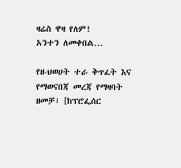ዛሬስ ዋዛ የለም!
አንተን ለመቀበል...

የዘ-ህወሀት ተራ ቅጥፈት እና የማወናበጃ መረጃ የማዛባት ዘመቻ፣ [ከፕሮፌሰር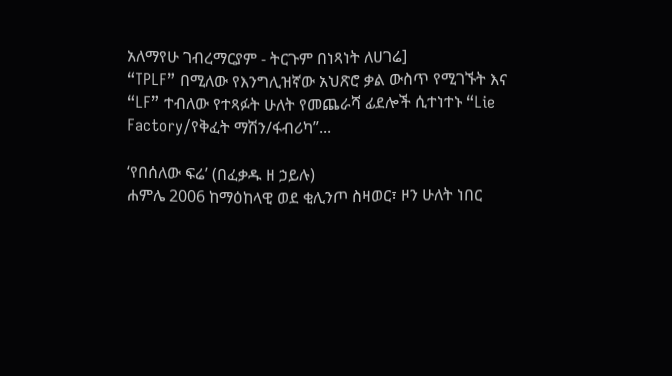አለማየሁ ገብረማርያም - ትርጉም በነጻነት ለሀገሬ]
“TPLF” በሚለው የእንግሊዝኛው አህጽሮ ቃል ውስጥ የሚገኙት እና “LF” ተብለው የተጻፉት ሁለት የመጨራሻ ፊደሎች ሲተነተኑ “Lie Factory/የቅፈት ማሽን/ፋብሪካ”...

‘የበሰለው ፍሬ’ (በፈቃዱ ዘ ኃይሉ)
ሐምሌ 2006 ከማዕከላዊ ወደ ቂሊንጦ ስዛወር፣ ዞን ሁለት ነበር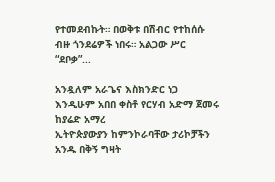የተመደብኩት። በወቅቱ በሽብር የተከሰሱ ብዙ ጎንደሬዎች ነበሩ። አልጋው ሥር “ደቦቃ”...

አንዷለም አራጌና እስክንድር ነጋ እንዲሁም አበበ ቀስቶ የርሃብ አድማ ጀመሩ
ከያሬድ አማረ
ኢትዮጵያውያን ከምንኮራባቸው ታሪኮቻችን አንዱ በቅኝ ግዛት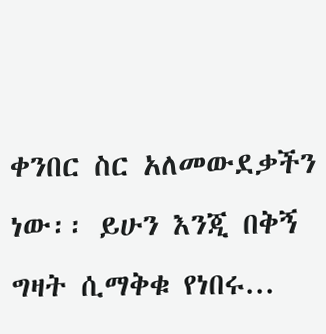ቀንበር ስር አለመውደቃችን ነው፡፡ ይሁን እንጂ በቅኝ ግዛት ሲማቅቁ የነበሩ...